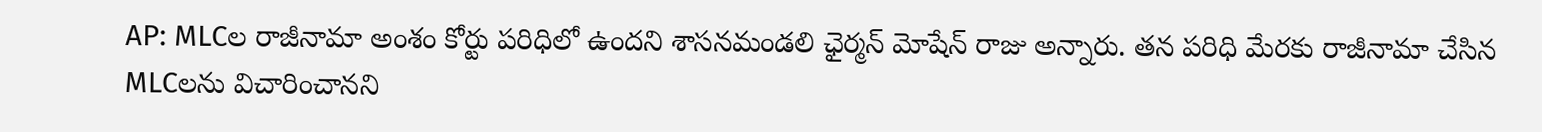AP: MLCల రాజీనామా అంశం కోర్టు పరిధిలో ఉందని శాసనమండలి ఛైర్మన్ మోషేన్ రాజు అన్నారు. తన పరిధి మేరకు రాజీనామా చేసిన MLCలను విచారించానని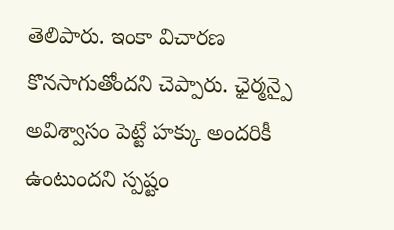తెలిపారు. ఇంకా విచారణ కొనసాగుతోందని చెప్పారు. ఛైర్మన్పై అవిశ్వాసం పెట్టే హక్కు అందరికీ ఉంటుందని స్పష్టం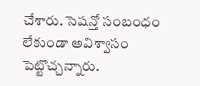చేశారు. సెషన్తో సంబంధం లేకుండా అవిశ్వాసం పెట్టొచ్చన్నారు.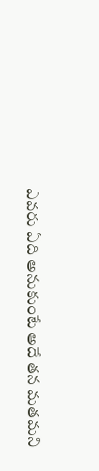ఎవరు ఏది అనుకుంటే అదే తన మతమని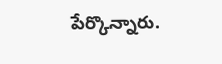పేర్కొన్నారు.